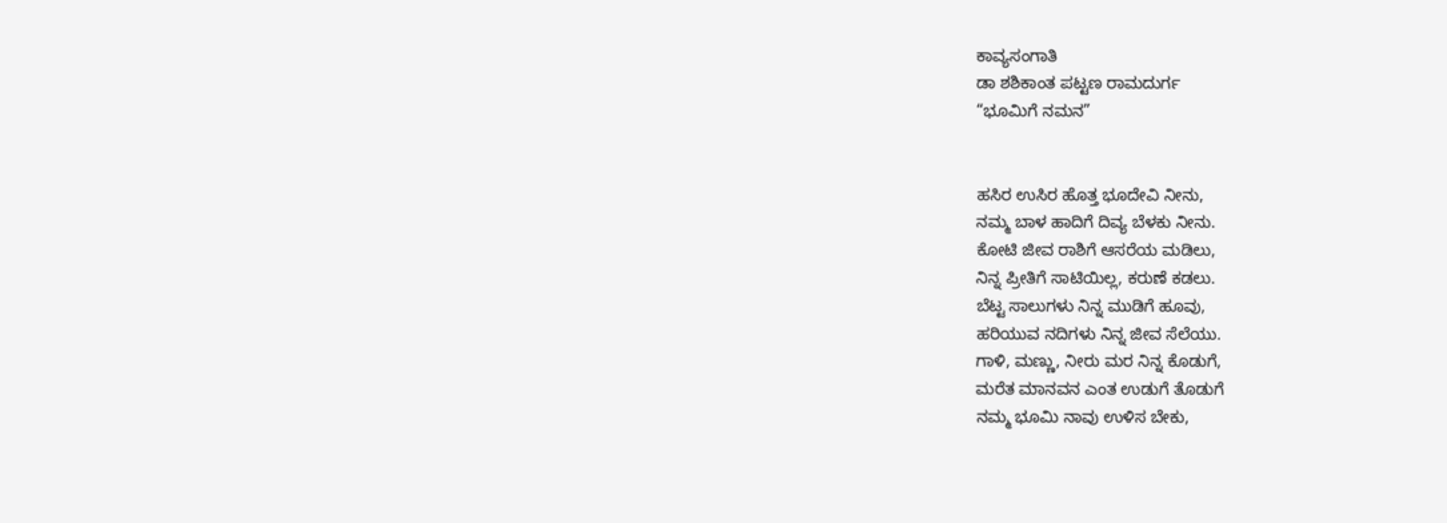ಕಾವ್ಯಸಂಗಾತಿ
ಡಾ ಶಶಿಕಾಂತ ಪಟ್ಟಣ ರಾಮದುರ್ಗ
“ಭೂಮಿಗೆ ನಮನ”


ಹಸಿರ ಉಸಿರ ಹೊತ್ತ ಭೂದೇವಿ ನೀನು,
ನಮ್ಮ ಬಾಳ ಹಾದಿಗೆ ದಿವ್ಯ ಬೆಳಕು ನೀನು.
ಕೋಟಿ ಜೀವ ರಾಶಿಗೆ ಆಸರೆಯ ಮಡಿಲು,
ನಿನ್ನ ಪ್ರೀತಿಗೆ ಸಾಟಿಯಿಲ್ಲ, ಕರುಣೆ ಕಡಲು.
ಬೆಟ್ಟ ಸಾಲುಗಳು ನಿನ್ನ ಮುಡಿಗೆ ಹೂವು,
ಹರಿಯುವ ನದಿಗಳು ನಿನ್ನ ಜೀವ ಸೆಲೆಯು.
ಗಾಳಿ, ಮಣ್ಣು, ನೀರು ಮರ ನಿನ್ನ ಕೊಡುಗೆ,
ಮರೆತ ಮಾನವನ ಎಂತ ಉಡುಗೆ ತೊಡುಗೆ
ನಮ್ಮ ಭೂಮಿ ನಾವು ಉಳಿಸ ಬೇಕು,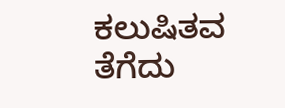ಕಲುಷಿತವ ತೆಗೆದು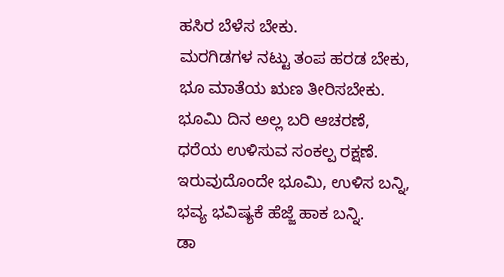ಹಸಿರ ಬೆಳೆಸ ಬೇಕು.
ಮರಗಿಡಗಳ ನಟ್ಟು ತಂಪ ಹರಡ ಬೇಕು,
ಭೂ ಮಾತೆಯ ಋಣ ತೀರಿಸಬೇಕು.
ಭೂಮಿ ದಿನ ಅಲ್ಲ ಬರಿ ಆಚರಣೆ,
ಧರೆಯ ಉಳಿಸುವ ಸಂಕಲ್ಪ ರಕ್ಷಣೆ.
ಇರುವುದೊಂದೇ ಭೂಮಿ, ಉಳಿಸ ಬನ್ನಿ,
ಭವ್ಯ ಭವಿಷ್ಯಕೆ ಹೆಜ್ಜೆ ಹಾಕ ಬನ್ನಿ.
ಡಾ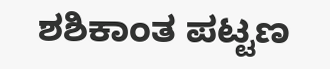ಶಶಿಕಾಂತ ಪಟ್ಟಣ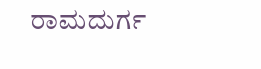ರಾಮದುರ್ಗ